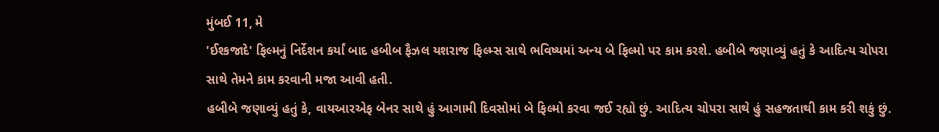મુંબઈ 11, મે
'ઈશ્કજાદે' ફિલ્મનું નિર્દેશન કર્યાં બાદ હબીબ ફૈઝલ યશરાજ ફિલ્મ્સ સાથે ભવિષ્યમાં અન્ય બે ફિલ્મો પર કામ કરશે. હબીબે જણાવ્યું હતું કે આદિત્ય ચોપરા સાથે તેમને કામ કરવાની મજા આવી હતી.
હબીબે જણાવ્યું હતું કે, વાયઆરએફ બેનર સાથે હું આગામી દિવસોમાં બે ફિલ્મો કરવા જઈ રહ્યો છું. આદિત્ય ચોપરા સાથે હું સહજતાથી કામ કરી શકું છું.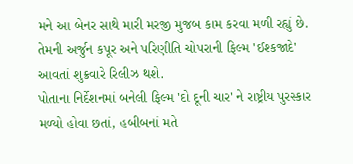મને આ બેનર સાથે મારી મરજી મુજબ કામ કરવા મળી રહ્યું છે. તેમની અર્જુન કપૂર અને પરિણીતિ ચોપરાની ફિલ્મ 'ઈશ્કજાદે' આવતાં શુક્રવારે રિલીઝ થશે.
પોતાના નિર્દેશનમાં બનેલી ફિલ્મ 'દો દૂની ચાર' ને રાષ્ટ્રીય પુરસ્કાર મળ્યો હોવા છતાં, હબીબનાં મતે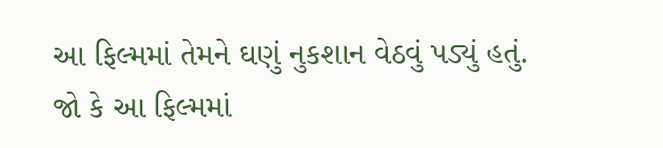આ ફિલ્મમાં તેમને ઘણું નુકશાન વેઠવું પડ્યું હતું. જો કે આ ફિલ્મમાં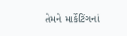તેમને માર્કેટિંગનાં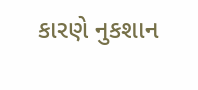કારણે નુકશાન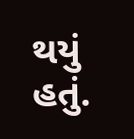થયું હતું.